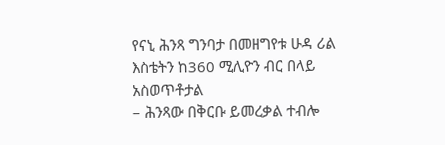የናኒ ሕንጻ ግንባታ በመዘግየቱ ሁዳ ሪል እስቴትን ከ360 ሚሊዮን ብር በላይ አስወጥቶታል
– ሕንጻው በቅርቡ ይመረቃል ተብሎ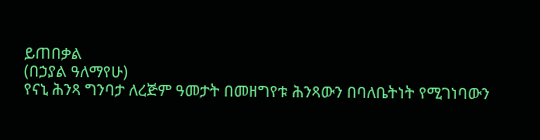ይጠበቃል
(በኃያል ዓለማየሁ)
የናኒ ሕንጻ ግንባታ ለረጅም ዓመታት በመዘግየቱ ሕንጻውን በባለቤትነት የሚገነባውን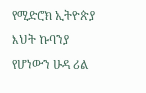የሚድሮክ ኢትዮጵያ እህት ኩባንያ የሆነውን ሁዳ ሪል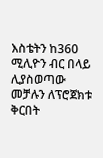እስቴትን ከ360 ሚሊዮን ብር በላይ ሊያስወጣው መቻሉን ለፕሮጀክቱ ቅርበት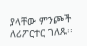ያላቸው ምንጮች ለሪፖርተር ገለጹ፡፡